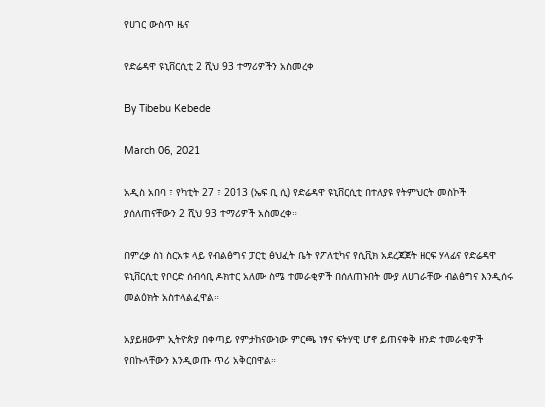የሀገር ውስጥ ዜና

የድሬዳዋ ዩኒቨርሲቲ 2 ሺህ 93 ተማሪዎችን አስመረቀ

By Tibebu Kebede

March 06, 2021

አዲስ አበባ ፣ የካቲት 27 ፣ 2013 (ኤፍ ቢ ሲ) የድሬዳዋ ዩኒቨርሲቲ በተለያዩ የትምህርት መስኮች ያሰለጠናቸውን 2 ሺህ 93 ተማሪዎች አስመረቀ።

በምረቃ ስነ ስርአቱ ላይ የብልፅግና ፓርቲ ፅህፈት ቤት የፖለቲካና የሲቪክ አደረጃጀት ዘርፍ ሃላፊና የድሬዳዋ ዩኒቨርሲቲ የቦርድ ሰብሳቢ ዶክተር አለሙ ስሜ ተመራቂዎች በሰለጠኑበት ሙያ ለሀገራቸው ብልፅግና እንዲሰሩ መልዕክት አስተላልፈዋል።

አያይዘውም ኢትዮጵያ በቀጣይ የምታከናውነው ምርጫ ነፃና ፍትሃዊ ሆኖ ይጠናቀቅ ዘንድ ተመራቂዎች የበኩላቸውን እንዲወጡ ጥሪ አቅርበዋል።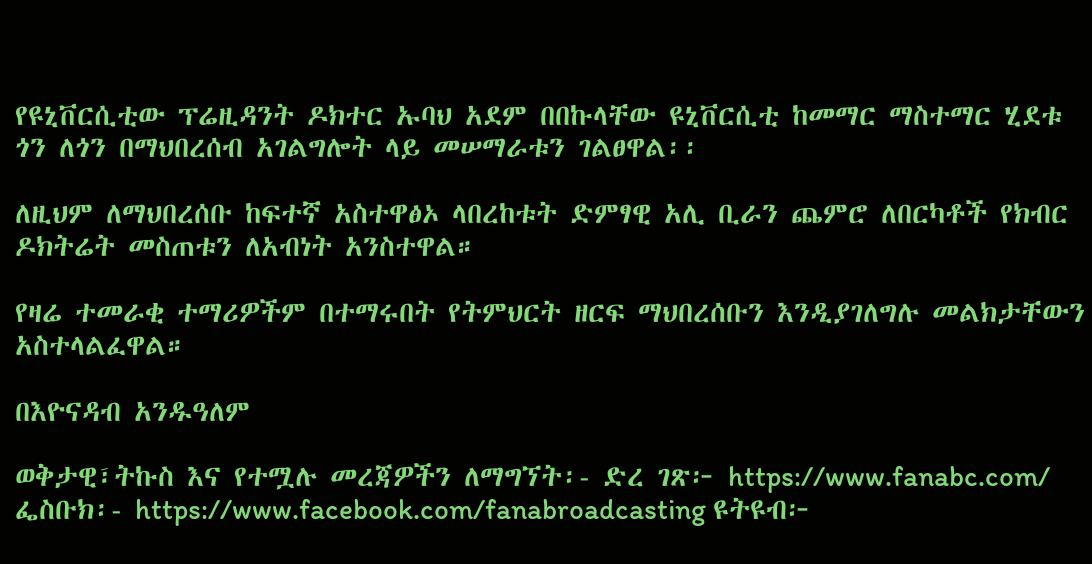የዩኒቨርሲቲው ፕሬዚዳንት ዶክተር ኡባህ አደም በበኩላቸው ዩኒቨርሲቲ ከመማር ማስተማር ሂደቱ ጎን ለጎን በማህበረሰብ አገልግሎት ላይ መሠማራቱን ገልፀዋል፡፡

ለዚህም ለማህበረሰቡ ከፍተኛ አስተዋፅኦ ላበረከቱት ድምፃዊ አሊ ቢራን ጨምሮ ለበርካቶች የክብር ዶክትሬት መስጠቱን ለአብነት አንስተዋል።

የዛሬ ተመራቂ ተማሪዎችም በተማሩበት የትምህርት ዘርፍ ማህበረሰቡን እንዲያገለግሉ መልክታቸውን አስተላልፈዋል።

በእዮናዳብ አንዱዓለም

ወቅታዊ፣ትኩስ እና የተሟሉ መረጃዎችን ለማግኘት፡- ድረ ገጽ፦ https://www.fanabc.com/ ፌስቡክ፡- https://www.facebook.com/fanabroadcasting ዩትዩብ፦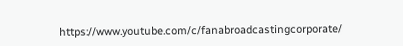https://www.youtube.com/c/fanabroadcastingcorporate/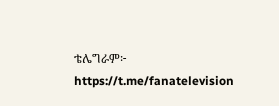ቴሌግራም፦ https://t.me/fanatelevision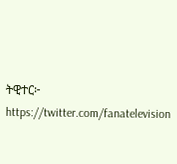ትዊተር፦ https://twitter.com/fanatelevision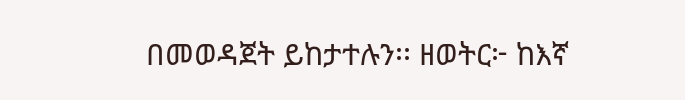በመወዳጀት ይከታተሉን፡፡ ዘወትር፦ ከእኛ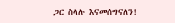ጋር ስላሉ እናመሰግናለን!